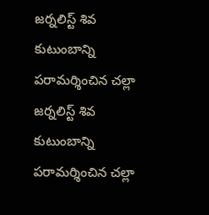జర్నలిస్ట్ శివ కుటుంబాన్ని పరామర్శించిన చల్లా
జర్నలిస్ట్ శివ కుటుంబాన్ని పరామర్శించిన చల్లా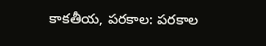కాకతీయ, పరకాల: పరకాల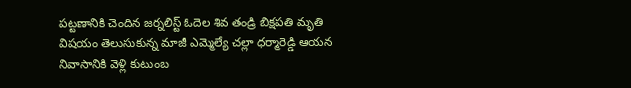పట్టణానికి చెందిన జర్నలిస్ట్ ఓదెల శివ తండ్రి బిక్షపతి మృతి విషయం తెలుసుకున్న మాజీ ఎమ్మెల్యే చల్లా ధర్మారెడ్డి ఆయన నివాసానికి వెళ్లి కుటుంబ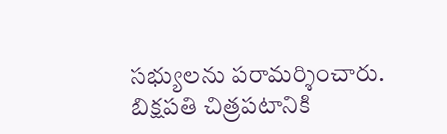సభ్యులను పరామర్శించారు. బిక్షపతి చిత్రపటానికి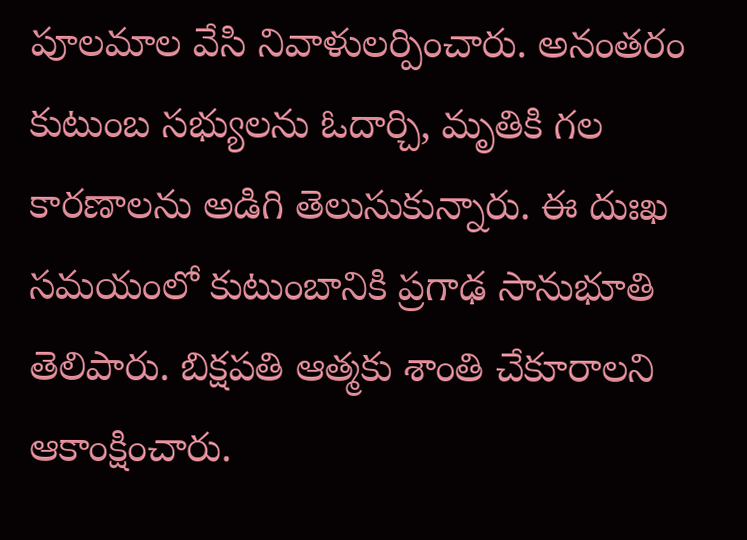పూలమాల వేసి నివాళులర్పించారు. అనంతరం కుటుంబ సభ్యులను ఓదార్చి, మృతికి గల కారణాలను అడిగి తెలుసుకున్నారు. ఈ దుఃఖ సమయంలో కుటుంబానికి ప్రగాఢ సానుభూతి తెలిపారు. బిక్షపతి ఆత్మకు శాంతి చేకూరాలని ఆకాంక్షించారు.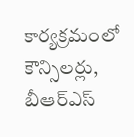కార్యక్రమంలో కౌన్సిలర్లు, బీఆర్ఎస్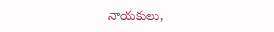నాయకులు,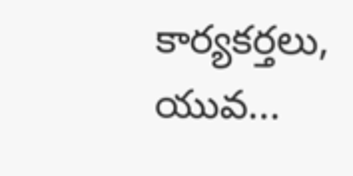కార్యకర్తలు, యువ...